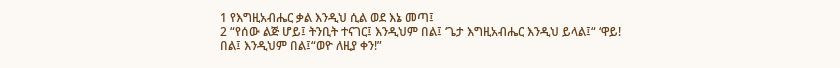1 የእግዚአብሔር ቃል እንዲህ ሲል ወደ እኔ መጣ፤
2 “የሰው ልጅ ሆይ፤ ትንቢት ተናገር፤ እንዲህም በል፤ ‘ጌታ እግዚአብሔር እንዲህ ይላል፤“ ‘ዋይ! በል፤ እንዲህም በል፤“ወዮ ለዚያ ቀን!”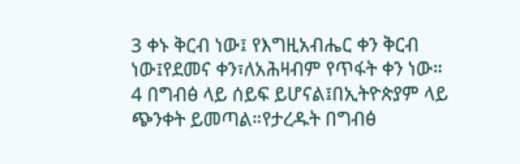3 ቀኑ ቅርብ ነው፤ የእግዚአብሔር ቀን ቅርብ ነው፤የደመና ቀን፣ለአሕዛብም የጥፋት ቀን ነው።
4 በግብፅ ላይ ሰይፍ ይሆናል፤በኢትዮጵያም ላይ ጭንቀት ይመጣል።የታረዱት በግብፅ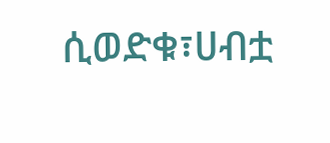ሲወድቁ፣ሀብቷ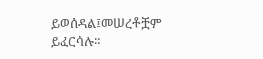ይወሰዳል፤መሠረቶቿም ይፈርሳሉ።